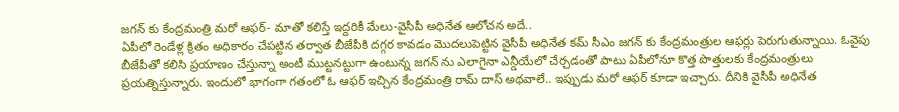జగన్ కు కేంద్రమంత్రి మరో ఆఫర్- మాతో కలిస్తే ఇద్దరికీ మేలు-వైసీపీ అధినేత ఆలోచన అదే..
ఏపీలో రెండేళ్ల క్రితం అధికారం చేపట్టిన తర్వాత బీజేపీకి దగ్గర కావడం మొదలుపెట్టిన వైసీపీ అధినేత కమ్ సీఎం జగన్ కు కేంద్రమంత్రుల ఆఫర్లు పెరుగుతున్నాయి. ఓవైపు బీజేపీతో కలిసి ప్రయాణం చేస్తున్నా అంటీ ముట్టనట్టుగా ఉంటున్న జగన్ ను ఎలాగైనా ఎన్డీయేలో చేర్చడంతో పాటు ఏపీలోనూ కొత్త పొత్తులకు కేంద్రమంత్రులు ప్రయత్నిస్తున్నారు. ఇందులో భాగంగా గతంలో ఓ ఆఫర్ ఇచ్చిన కేంద్రమంత్రి రామ్ దాస్ అథవాలే.. ఇప్పుడు మరో ఆఫర్ కూడా ఇచ్చారు. దీనికి వైసీపీ అధినేత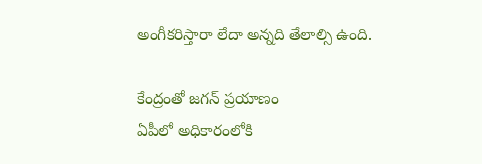అంగీకరిస్తారా లేదా అన్నది తేలాల్సి ఉంది.

కేంద్రంతో జగన్ ప్రయాణం
ఏపీలో అధికారంలోకి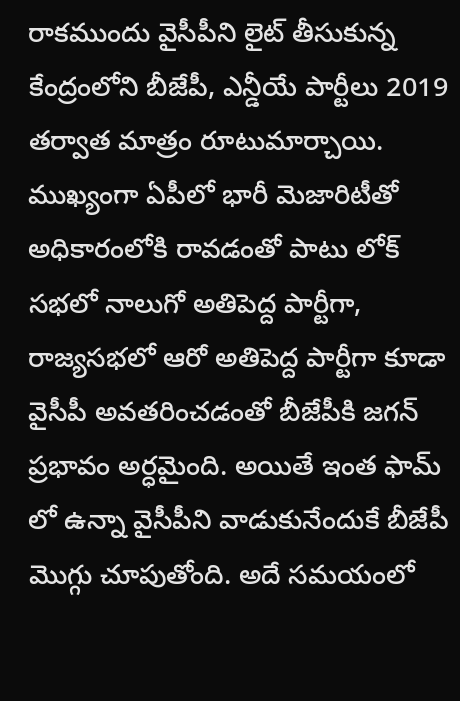రాకముందు వైసీపీని లైట్ తీసుకున్న కేంద్రంలోని బీజేపీ, ఎన్డీయే పార్టీలు 2019 తర్వాత మాత్రం రూటుమార్చాయి. ముఖ్యంగా ఏపీలో భారీ మెజారిటీతో అధికారంలోకి రావడంతో పాటు లోక్ సభలో నాలుగో అతిపెద్ద పార్టీగా, రాజ్యసభలో ఆరో అతిపెద్ద పార్టీగా కూడా వైసీపీ అవతరించడంతో బీజేపీకి జగన్ ప్రభావం అర్ధమైంది. అయితే ఇంత ఫామ్ లో ఉన్నా వైసీపీని వాడుకునేందుకే బీజేపీ మొగ్గు చూపుతోంది. అదే సమయంలో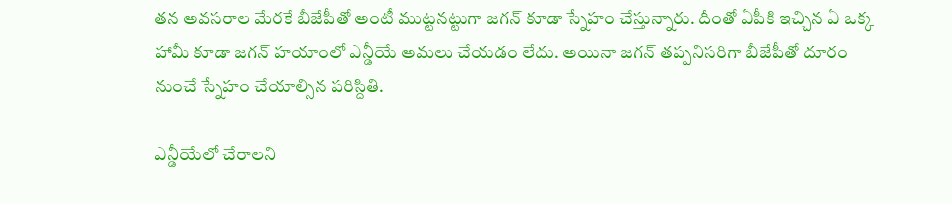తన అవసరాల మేరకే బీజేపీతో అంటీ ముట్టనట్టుగా జగన్ కూడా స్నేహం చేస్తున్నారు. దీంతో ఏపీకి ఇచ్చిన ఏ ఒక్క హామీ కూడా జగన్ హయాంలో ఎన్డీయే అమలు చేయడం లేదు. అయినా జగన్ తప్పనిసరిగా బీజేపీతో దూరం నుంచే స్నేహం చేయాల్సిన పరిస్దితి.

ఎన్డీయేలో చేరాలని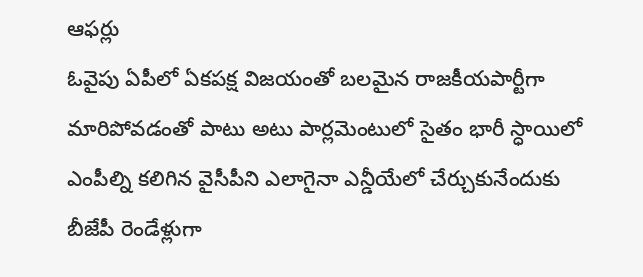ఆఫర్లు
ఓవైపు ఏపీలో ఏకపక్ష విజయంతో బలమైన రాజకీయపార్టీగా మారిపోవడంతో పాటు అటు పార్లమెంటులో సైతం భారీ స్ధాయిలో ఎంపీల్ని కలిగిన వైసీపీని ఎలాగైనా ఎన్డీయేలో చేర్చుకునేందుకు బీజేపీ రెండేళ్లుగా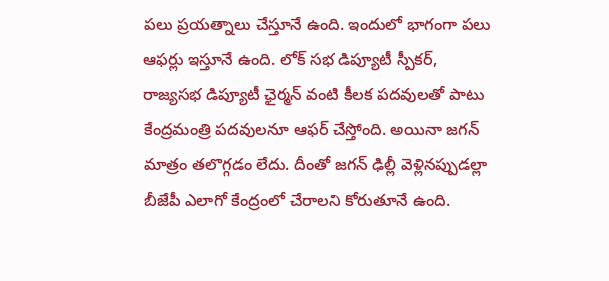పలు ప్రయత్నాలు చేస్తూనే ఉంది. ఇందులో భాగంగా పలు ఆఫర్లు ఇస్తూనే ఉంది. లోక్ సభ డిప్యూటీ స్పీకర్, రాజ్యసభ డిప్యూటీ ఛైర్మన్ వంటి కీలక పదవులతో పాటు కేంద్రమంత్రి పదవులనూ ఆఫర్ చేస్తోంది. అయినా జగన్ మాత్రం తలొగ్గడం లేదు. దీంతో జగన్ ఢిల్లీ వెళ్లినప్పుడల్లా బీజేపీ ఎలాగో కేంద్రంలో చేరాలని కోరుతూనే ఉంది.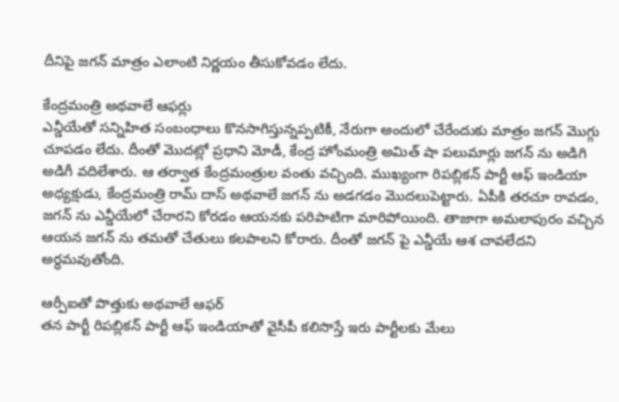దీనిపై జగన్ మాత్రం ఎలాంటి నిర్ణయం తీసుకోవడం లేదు.

కేంద్రమంత్రి అథవాలే ఆఫర్లు
ఎన్డీయేతో సన్నిహిత సంబంధాలు కొనసాగిస్తున్నప్పటికీ, నేరుగా అందులో చేరేందుకు మాత్రం జగన్ మొగ్గు చూపడం లేదు. దీంతో మొదట్లో ప్రధాని మోడీ, కేంద్ర హోంమంత్రి అమిత్ షా పలుమార్లు జగన్ ను అడిగి అడిగీ వదిలేశారు. ఆ తర్వాత కేంద్రమంత్రుల వంతు వచ్చింది. ముఖ్యంగా రిపబ్లికన్ పార్టీ ఆఫ్ ఇండియా అధ్యక్షుడు, కేంద్రమంత్రి రామ్ దాస్ అథవాలే జగన్ ను అడగడం మొదలుపెట్టారు. ఏపీకి తరచూ రావడం, జగన్ ను ఎన్డీయేలో చేరారని కోరడం ఆయనకు పరిపాటిగా మారిపోయింది. తాజాగా అమలాపురం వచ్చిన ఆయన జగన్ ను తమతో చేతులు కలపాలని కోరారు. దీంతో జగన్ పై ఎన్డీయే ఆశ చావలేదని అర్ధమవుతోంది.

ఆర్పీఐతో పొత్తుకు అథవాలే ఆఫర్
తన పార్టీ రిపబ్లికన్ పార్టీ ఆఫ్ ఇండియాతో వైసీపీ కలిసొస్తే ఇరు పార్టీలకు మేలు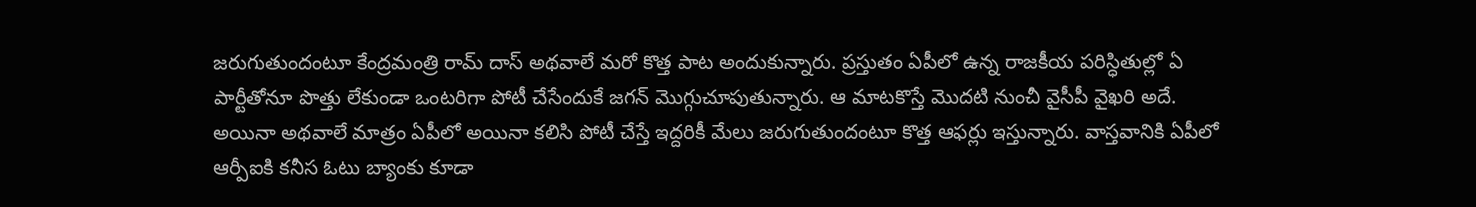జరుగుతుందంటూ కేంద్రమంత్రి రామ్ దాస్ అథవాలే మరో కొత్త పాట అందుకున్నారు. ప్రస్తుతం ఏపీలో ఉన్న రాజకీయ పరిస్ధితుల్లో ఏ పార్టీతోనూ పొత్తు లేకుండా ఒంటరిగా పోటీ చేసేందుకే జగన్ మొగ్గుచూపుతున్నారు. ఆ మాటకొస్తే మొదటి నుంచీ వైసీపీ వైఖరి అదే. అయినా అథవాలే మాత్రం ఏపీలో అయినా కలిసి పోటీ చేస్తే ఇద్దరికీ మేలు జరుగుతుందంటూ కొత్త ఆఫర్లు ఇస్తున్నారు. వాస్తవానికి ఏపీలో ఆర్పీఐకి కనీస ఓటు బ్యాంకు కూడా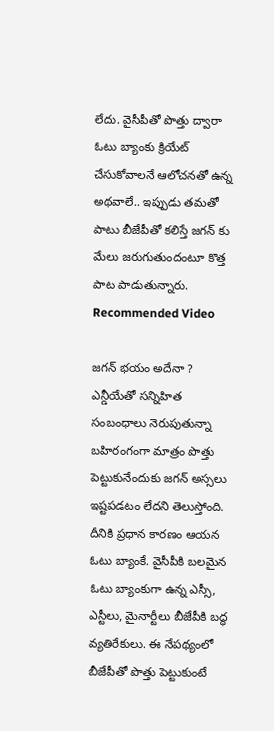లేదు. వైసీపీతో పొత్తు ద్వారా ఓటు బ్యాంకు క్రియేట్ చేసుకోవాలనే ఆలోచనతో ఉన్న అథవాలే.. ఇప్పుడు తమతో పాటు బీజేపీతో కలిస్తే జగన్ కు మేలు జరుగుతుందంటూ కొత్త పాట పాడుతున్నారు.
Recommended Video

జగన్ భయం అదేనా ?
ఎన్డీయేతో సన్నిహిత సంబంధాలు నెరుపుతున్నా బహిరంగంగా మాత్రం పొత్తు పెట్టుకునేందుకు జగన్ అస్సలు ఇష్టపడటం లేదని తెలుస్తోంది. దీనికి ప్రధాన కారణం ఆయన ఓటు బ్యాంకే. వైసీపీకి బలమైన ఓటు బ్యాంకుగా ఉన్న ఎస్సీ, ఎస్టీలు, మైనార్టీలు బీజేపీకి బద్ధ వ్యతిరేకులు. ఈ నేపథ్యంలో బీజేపీతో పొత్తు పెట్టుకుంటే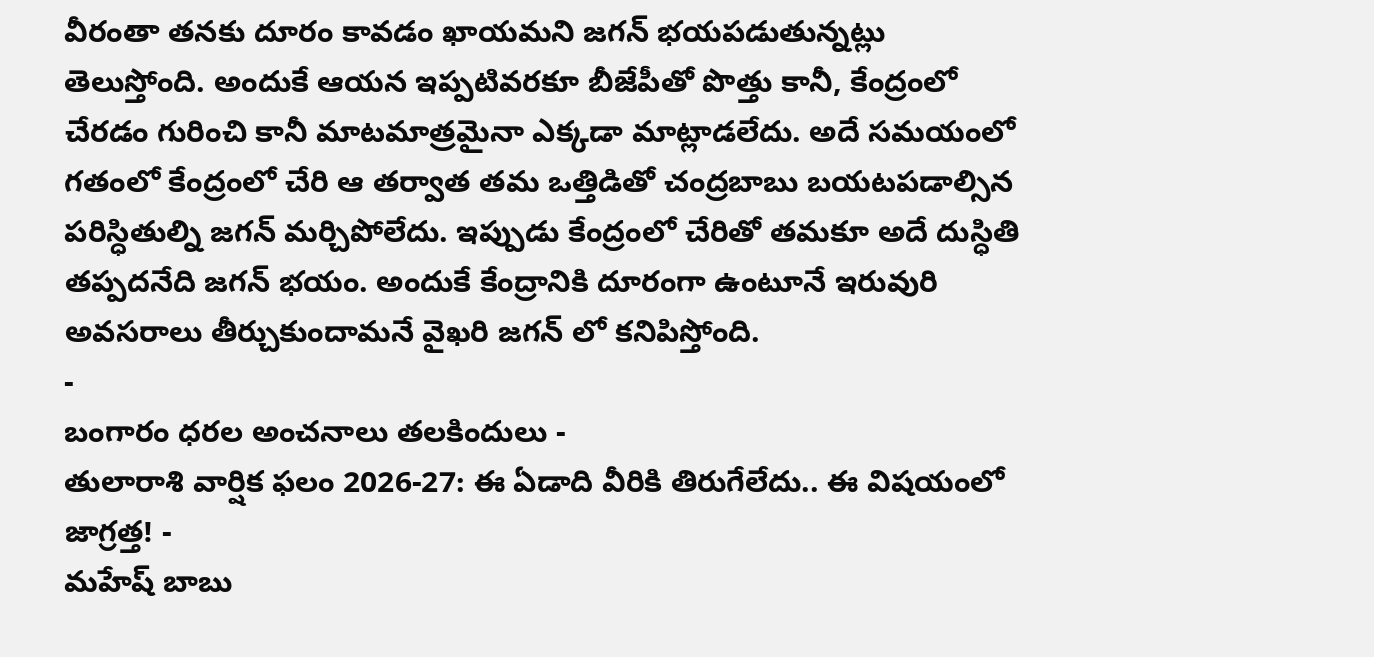వీరంతా తనకు దూరం కావడం ఖాయమని జగన్ భయపడుతున్నట్లు తెలుస్తోంది. అందుకే ఆయన ఇప్పటివరకూ బీజేపీతో పొత్తు కానీ, కేంద్రంలో చేరడం గురించి కానీ మాటమాత్రమైనా ఎక్కడా మాట్లాడలేదు. అదే సమయంలో గతంలో కేంద్రంలో చేరి ఆ తర్వాత తమ ఒత్తిడితో చంద్రబాబు బయటపడాల్సిన పరిస్ధితుల్ని జగన్ మర్చిపోలేదు. ఇప్పుడు కేంద్రంలో చేరితో తమకూ అదే దుస్ధితి తప్పదనేది జగన్ భయం. అందుకే కేంద్రానికి దూరంగా ఉంటూనే ఇరువురి అవసరాలు తీర్చుకుందామనే వైఖరి జగన్ లో కనిపిస్తోంది.
-
బంగారం ధరల అంచనాలు తలకిందులు -
తులారాశి వార్షిక ఫలం 2026-27: ఈ ఏడాది వీరికి తిరుగేలేదు.. ఈ విషయంలో జాగ్రత్త! -
మహేష్ బాబు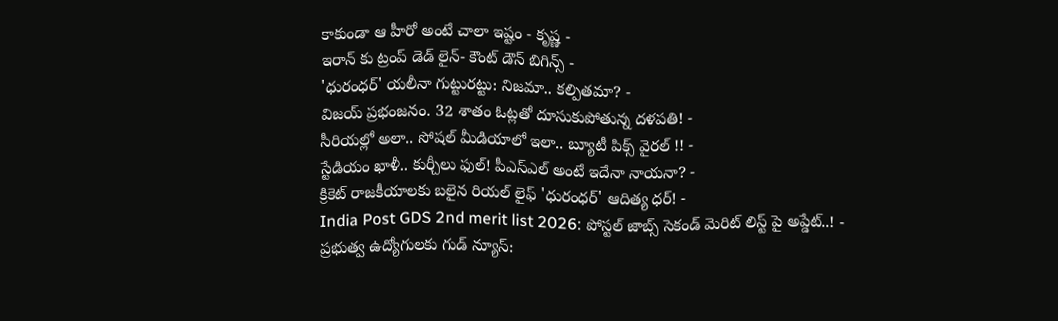కాకుండా ఆ హీరో అంటే చాలా ఇష్టం - కృష్ణ -
ఇరాన్ కు ట్రంప్ డెడ్ లైన్- కౌంట్ డౌన్ బిగిన్స్ -
'ధురంధర్' యలీనా గుట్టురట్టు: నిజమా.. కల్పితమా? -
విజయ్ ప్రభంజనం. 32 శాతం ఓట్లతో దూసుకుపోతున్న దళపతి! -
సీరియల్లో అలా.. సోషల్ మీడియాలో ఇలా.. బ్యూటీ పిక్స్ వైరల్ !! -
స్టేడియం ఖాళీ.. కుర్చీలు ఫుల్! పీఎస్ఎల్ అంటే ఇదేనా నాయనా? -
క్రికెట్ రాజకీయాలకు బలైన రియల్ లైఫ్ 'ధురంధర్' ఆదిత్య ధర్! -
India Post GDS 2nd merit list 2026: పోస్టల్ జాబ్స్ సెకండ్ మెరిట్ లిస్ట్ పై అప్డేట్..! -
ప్రభుత్వ ఉద్యోగులకు గుడ్ న్యూస్: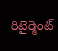రిటైర్మెంట్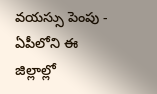వయస్సు పెంపు -
ఏపీలోని ఈ జిల్లాల్లో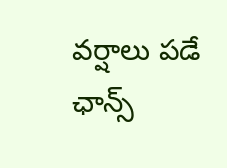వర్షాలు పడే ఛాన్స్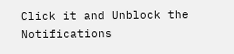Click it and Unblock the Notifications